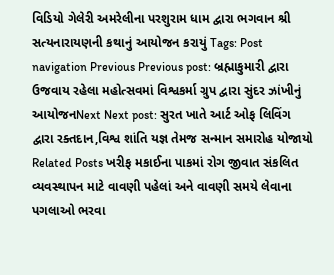વિડિયો ગેલેરી અમરેલીના પરશુરામ ધામ દ્વારા ભગવાન શ્રી સત્યનારાયણની કથાનું આયોજન કરાયું Tags: Post navigation Previous Previous post: બ્રહ્માકુમારી દ્વારા ઉજવાય રહેલા મહોત્સવમાં વિશ્વકર્મા ગ્રુપ દ્વારા સુંદર ઝાંખીનું આયોજનNext Next post: સુરત ખાતે આર્ટ ઓફ લિવિંગ દ્વારા રક્તદાન,વિશ્વ શાંતિ યજ્ઞ તેમજ સન્માન સમારોહ યોજાયો Related Posts ખરીફ મકાઈના પાકમાં રોગ જીવાત સંકલિત વ્યવસ્થાપન માટે વાવણી પહેલાં અને વાવણી સમયે લેવાના પગલાઓ ભરવા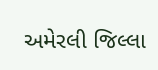અમેરલી જિલ્લા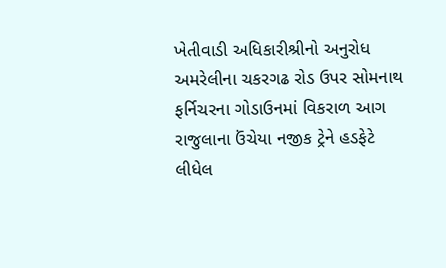ખેતીવાડી અધિકારીશ્રીનો અનુરોધ અમરેલીના ચકરગઢ રોડ ઉપર સોમનાથ ફર્નિચરના ગોડાઉનમાં વિકરાળ આગ રાજુલાના ઉંચેયા નજીક ટ્રેને હડફેટે લીધેલ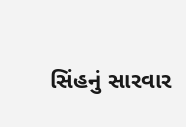સિંહનું સારવાર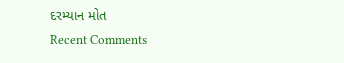દરમ્યાન મોત
Recent Comments